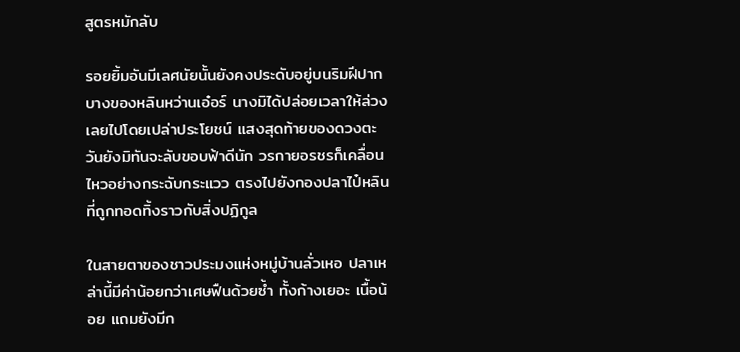สูตรหมักลับ

รอยยิ้มอันมีเลศนัยนั้นยังคงประดับอยู่บนริมฝีปากบางของหลินหว่านเอ๋อร์ นางมิได้ปล่อยเวลาให้ล่วงเลยไปโดยเปล่าประโยชน์ แสงสุดท้ายของดวงตะวันยังมิทันจะลับขอบฟ้าดีนัก วรกายอรชรก็เคลื่อนไหวอย่างกระฉับกระแวว ตรงไปยังกองปลาไป๋หลินที่ถูกทอดทิ้งราวกับสิ่งปฏิกูล

ในสายตาของชาวประมงแห่งหมู่บ้านลั่วเหอ ปลาเหล่านี้มีค่าน้อยกว่าเศษฟืนด้วยซ้ำ ทั้งก้างเยอะ เนื้อน้อย แถมยังมีก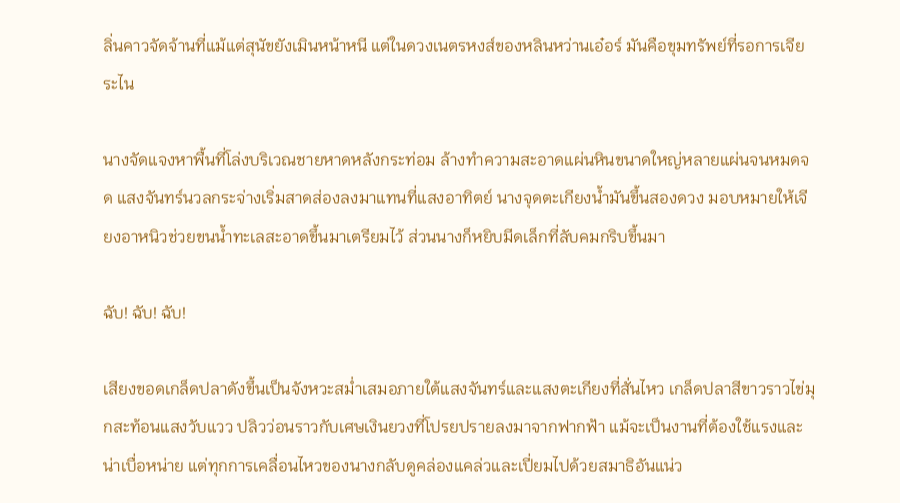ลิ่นคาวจัดจ้านที่แม้แต่สุนัขยังเมินหน้าหนี แต่ในดวงเนตรหงส์ของหลินหว่านเอ๋อร์ มันคือขุมทรัพย์ที่รอการเจียระไน

นางจัดแจงหาพื้นที่โล่งบริเวณชายหาดหลังกระท่อม ล้างทำความสะอาดแผ่นหินขนาดใหญ่หลายแผ่นจนหมดจด แสงจันทร์นวลกระจ่างเริ่มสาดส่องลงมาแทนที่แสงอาทิตย์ นางจุดตะเกียงน้ำมันขึ้นสองดวง มอบหมายให้เจียงอาหนิวช่วยขนน้ำทะเลสะอาดขึ้นมาเตรียมไว้ ส่วนนางก็หยิบมีดเล็กที่ลับคมกริบขึ้นมา

ฉับ! ฉับ! ฉับ!

เสียงขอดเกล็ดปลาดังขึ้นเป็นจังหวะสม่ำเสมอภายใต้แสงจันทร์และแสงตะเกียงที่สั่นไหว เกล็ดปลาสีขาวราวไข่มุกสะท้อนแสงวับแวว ปลิวว่อนราวกับเศษเงินยวงที่โปรยปรายลงมาจากฟากฟ้า แม้จะเป็นงานที่ต้องใช้แรงและน่าเบื่อหน่าย แต่ทุกการเคลื่อนไหวของนางกลับดูคล่องแคล่วและเปี่ยมไปด้วยสมาธิอันแน่ว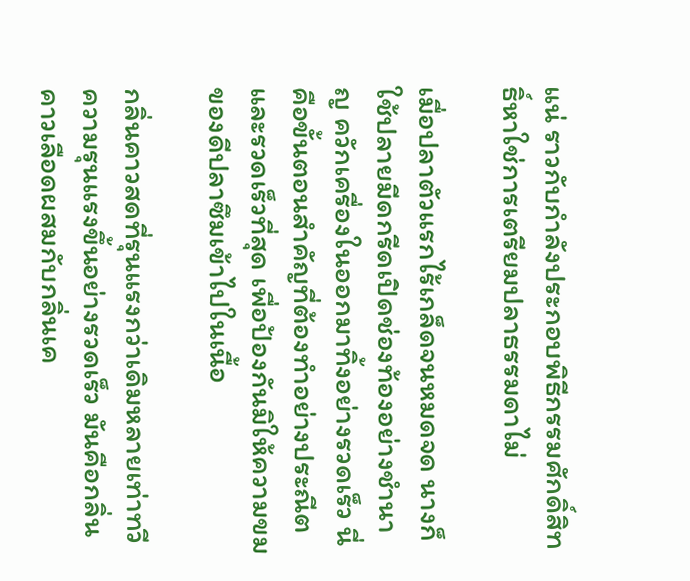แน่ ราวกับกำลังประกอบพิธีกรรมศักดิ์สิทธิ์หาใช่การเตรียมปลาธรรมดาไม่

เมื่อปลาตัวแรกไร้เกล็ดจนหมดจด นางก็ใช้ปลายมีดกรีดเปิดช่องท้องอย่างชำนาญ ควักเครื่องในออกมาทิ้งอย่างรวดเร็ว นี่คือขั้นตอนสำคัญที่ต้องทำอย่างประณีตและรวดเร็วที่สุด เพื่อป้องกันมิให้ความขมของดีปลาซึมเข้าไปในเนื้อ

กลิ่นคาวสดที่รุนแรงกว่าเดิมหลายเท่าทวีความรุนแรงขึ้นอย่างรวดเร็ว มันคือกลิ่นคาวเลือดผสมกับกลิ่นเค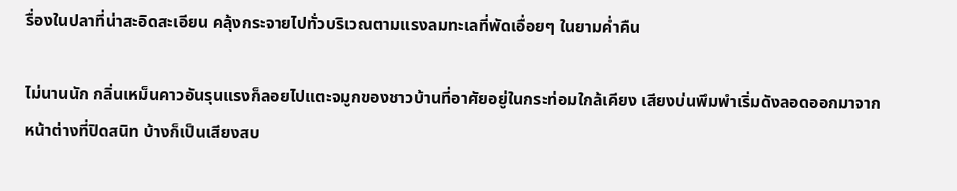รื่องในปลาที่น่าสะอิดสะเอียน คลุ้งกระจายไปทั่วบริเวณตามแรงลมทะเลที่พัดเอื่อยๆ ในยามค่ำคืน

ไม่นานนัก กลิ่นเหม็นคาวอันรุนแรงก็ลอยไปแตะจมูกของชาวบ้านที่อาศัยอยู่ในกระท่อมใกล้เคียง เสียงบ่นพึมพำเริ่มดังลอดออกมาจากหน้าต่างที่ปิดสนิท บ้างก็เป็นเสียงสบ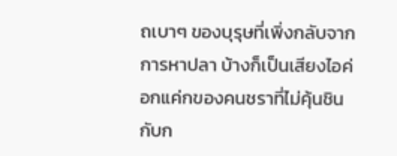ถเบาๆ ของบุรุษที่เพิ่งกลับจากการหาปลา บ้างก็เป็นเสียงไอค่อกแค่กของคนชราที่ไม่คุ้นชินกับก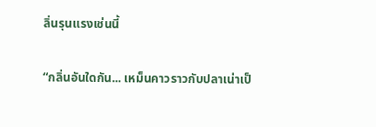ลิ่นรุนแรงเช่นนี้

“กลิ่นอันใดกัน... เหม็นคาวราวกับปลาเน่าเป็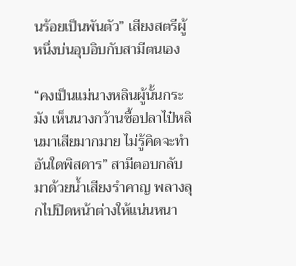นร้อยเป็นพันตัว” เสียงสตรีผู้หนึ่งบ่นอุบอิบกับสามีตนเอง

“คงเป็นแม่นางหลินผู้นั้นกระมัง เห็นนางกว้านซื้อปลาไป๋หลินมาเสียมากมาย ไม่รู้คิดจะทำอันใดพิสดาร” สามีตอบกลับมาด้วยน้ำเสียงรำคาญ พลางลุกไปปิดหน้าต่างให้แน่นหนา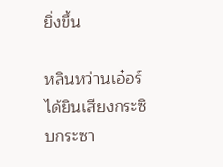ยิ่งขึ้น

หลินหว่านเอ๋อร์ได้ยินเสียงกระซิบกระซา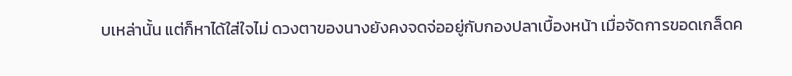บเหล่านั้น แต่ก็หาได้ใส่ใจไม่ ดวงตาของนางยังคงจดจ่ออยู่กับกองปลาเบื้องหน้า เมื่อจัดการขอดเกล็ดค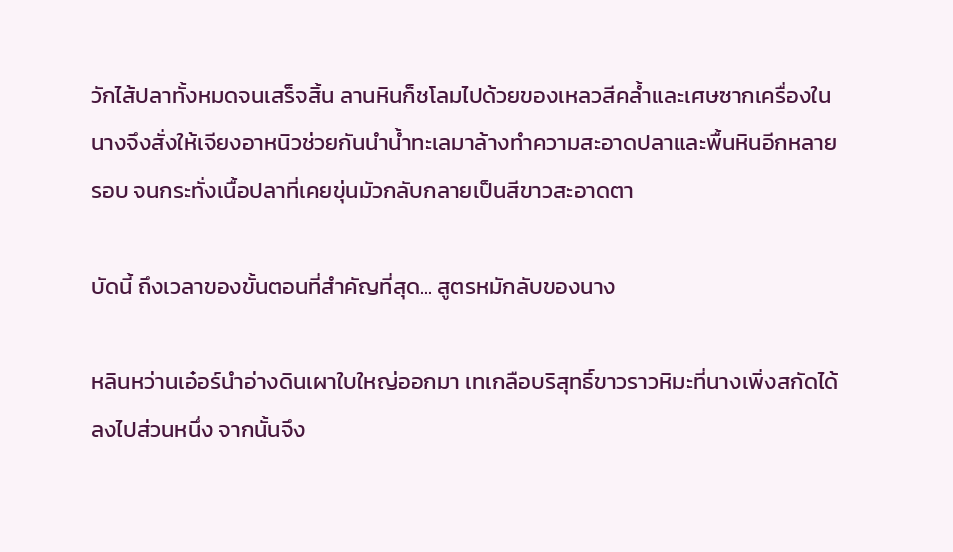วักไส้ปลาทั้งหมดจนเสร็จสิ้น ลานหินก็ชโลมไปด้วยของเหลวสีคล้ำและเศษซากเครื่องใน นางจึงสั่งให้เจียงอาหนิวช่วยกันนำน้ำทะเลมาล้างทำความสะอาดปลาและพื้นหินอีกหลายรอบ จนกระทั่งเนื้อปลาที่เคยขุ่นมัวกลับกลายเป็นสีขาวสะอาดตา

บัดนี้ ถึงเวลาของขั้นตอนที่สำคัญที่สุด... สูตรหมักลับของนาง

หลินหว่านเอ๋อร์นำอ่างดินเผาใบใหญ่ออกมา เทเกลือบริสุทธิ์ขาวราวหิมะที่นางเพิ่งสกัดได้ลงไปส่วนหนึ่ง จากนั้นจึง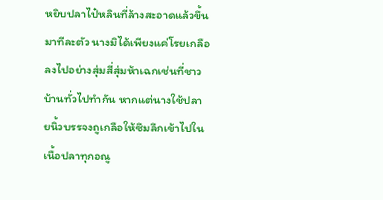หยิบปลาไป๋หลินที่ล้างสะอาดแล้วขึ้นมาทีละตัว นางมิได้เพียงแค่โรยเกลือลงไปอย่างสุ่มสี่สุ่มห้าเฉกเช่นที่ชาวบ้านทั่วไปทำกัน หากแต่นางใช้ปลายนิ้วบรรจงถูเกลือให้ซึมลึกเข้าไปในเนื้อปลาทุกอณู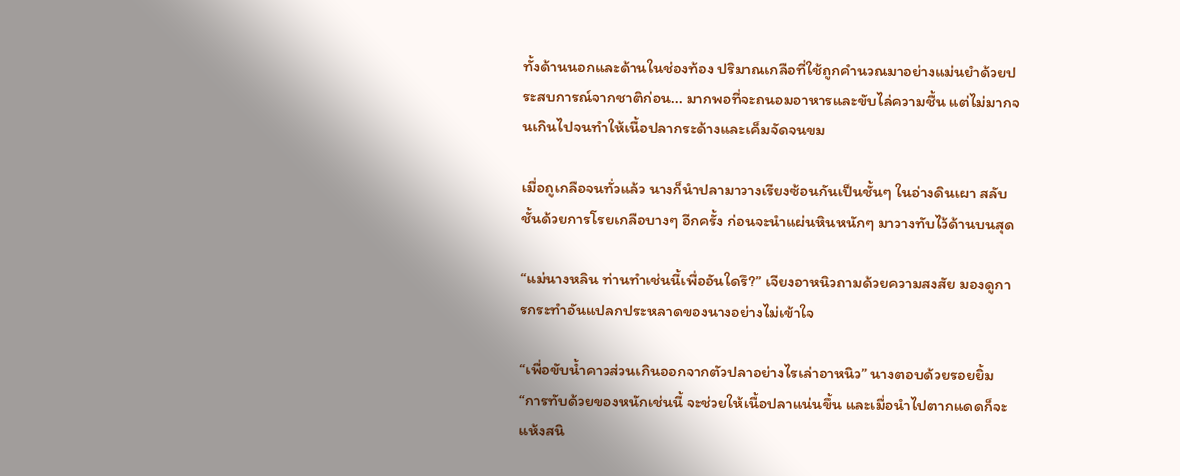ทั้งด้านนอกและด้านในช่องท้อง ปริมาณเกลือที่ใช้ถูกคำนวณมาอย่างแม่นยำด้วยประสบการณ์จากชาติก่อน... มากพอที่จะถนอมอาหารและขับไล่ความชื้น แต่ไม่มากจนเกินไปจนทำให้เนื้อปลากระด้างและเค็มจัดจนขม

เมื่อถูเกลือจนทั่วแล้ว นางก็นำปลามาวางเรียงซ้อนกันเป็นชั้นๆ ในอ่างดินเผา สลับชั้นด้วยการโรยเกลือบางๆ อีกครั้ง ก่อนจะนำแผ่นหินหนักๆ มาวางทับไว้ด้านบนสุด

“แม่นางหลิน ท่านทำเช่นนี้เพื่ออันใดรึ?” เจียงอาหนิวถามด้วยความสงสัย มองดูการกระทำอันแปลกประหลาดของนางอย่างไม่เข้าใจ

“เพื่อขับน้ำคาวส่วนเกินออกจากตัวปลาอย่างไรเล่าอาหนิว” นางตอบด้วยรอยยิ้ม “การทับด้วยของหนักเช่นนี้ จะช่วยให้เนื้อปลาแน่นขึ้น และเมื่อนำไปตากแดดก็จะแห้งสนิ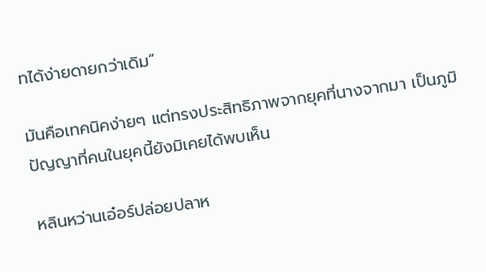ทได้ง่ายดายกว่าเดิม”

มันคือเทคนิคง่ายๆ แต่ทรงประสิทธิภาพจากยุคที่นางจากมา เป็นภูมิปัญญาที่คนในยุคนี้ยังมิเคยได้พบเห็น

หลินหว่านเอ๋อร์ปล่อยปลาห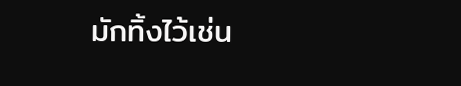มักทิ้งไว้เช่น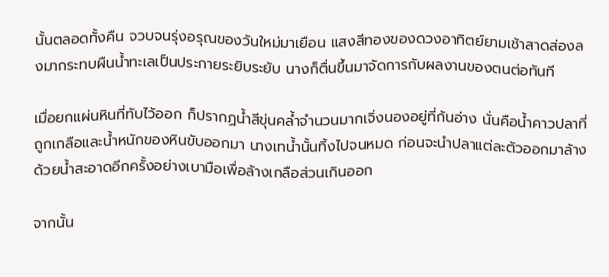นั้นตลอดทั้งคืน จวบจนรุ่งอรุณของวันใหม่มาเยือน แสงสีทองของดวงอาทิตย์ยามเช้าสาดส่องลงมากระทบผืนน้ำทะเลเป็นประกายระยิบระยับ นางก็ตื่นขึ้นมาจัดการกับผลงานของตนต่อทันที

เมื่อยกแผ่นหินที่ทับไว้ออก ก็ปรากฏน้ำสีขุ่นคล้ำจำนวนมากเจิ่งนองอยู่ที่ก้นอ่าง นั่นคือน้ำคาวปลาที่ถูกเกลือและน้ำหนักของหินขับออกมา นางเทน้ำนั้นทิ้งไปจนหมด ก่อนจะนำปลาแต่ละตัวออกมาล้างด้วยน้ำสะอาดอีกครั้งอย่างเบามือเพื่อล้างเกลือส่วนเกินออก

จากนั้น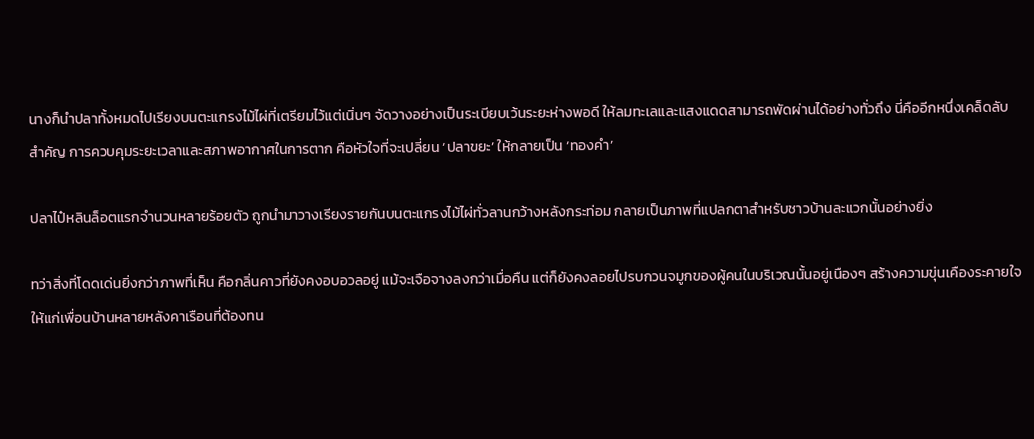นางก็นำปลาทั้งหมดไปเรียงบนตะแกรงไม้ไผ่ที่เตรียมไว้แต่เนิ่นๆ จัดวางอย่างเป็นระเบียบเว้นระยะห่างพอดี ให้ลมทะเลและแสงแดดสามารถพัดผ่านได้อย่างทั่วถึง นี่คืออีกหนึ่งเคล็ดลับสำคัญ การควบคุมระยะเวลาและสภาพอากาศในการตาก คือหัวใจที่จะเปลี่ยน ‘ปลาขยะ’ ให้กลายเป็น ‘ทองคำ’

ปลาไป๋หลินล็อตแรกจำนวนหลายร้อยตัว ถูกนำมาวางเรียงรายกันบนตะแกรงไม้ไผ่ทั่วลานกว้างหลังกระท่อม กลายเป็นภาพที่แปลกตาสำหรับชาวบ้านละแวกนั้นอย่างยิ่ง

ทว่าสิ่งที่โดดเด่นยิ่งกว่าภาพที่เห็น คือกลิ่นคาวที่ยังคงอบอวลอยู่ แม้จะเจือจางลงกว่าเมื่อคืน แต่ก็ยังคงลอยไปรบกวนจมูกของผู้คนในบริเวณนั้นอยู่เนืองๆ สร้างความขุ่นเคืองระคายใจให้แก่เพื่อนบ้านหลายหลังคาเรือนที่ต้องทน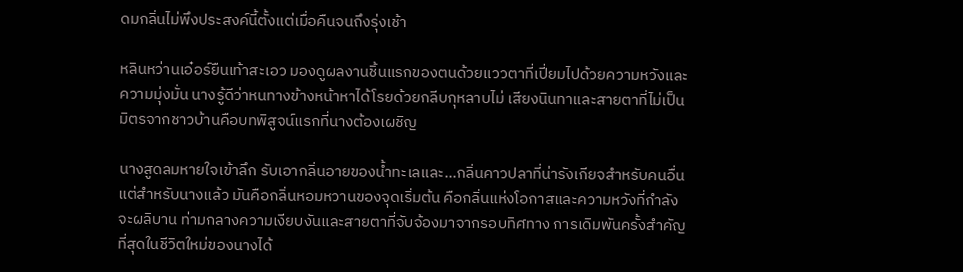ดมกลิ่นไม่พึงประสงค์นี้ตั้งแต่เมื่อคืนจนถึงรุ่งเช้า

หลินหว่านเอ๋อร์ยืนเท้าสะเอว มองดูผลงานชิ้นแรกของตนด้วยแววตาที่เปี่ยมไปด้วยความหวังและความมุ่งมั่น นางรู้ดีว่าหนทางข้างหน้าหาได้โรยด้วยกลีบกุหลาบไม่ เสียงนินทาและสายตาที่ไม่เป็นมิตรจากชาวบ้านคือบทพิสูจน์แรกที่นางต้องเผชิญ

นางสูดลมหายใจเข้าลึก รับเอากลิ่นอายของน้ำทะเลและ...กลิ่นคาวปลาที่น่ารังเกียจสำหรับคนอื่น แต่สำหรับนางแล้ว มันคือกลิ่นหอมหวานของจุดเริ่มต้น คือกลิ่นแห่งโอกาสและความหวังที่กำลังจะผลิบาน ท่ามกลางความเงียบงันและสายตาที่จับจ้องมาจากรอบทิศทาง การเดิมพันครั้งสำคัญที่สุดในชีวิตใหม่ของนางได้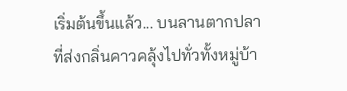เริ่มต้นขึ้นแล้ว... บนลานตากปลาที่ส่งกลิ่นคาวคลุ้งไปทั่วทั้งหมู่บ้า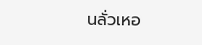นลั่วเหอ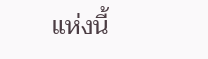แห่งนี้